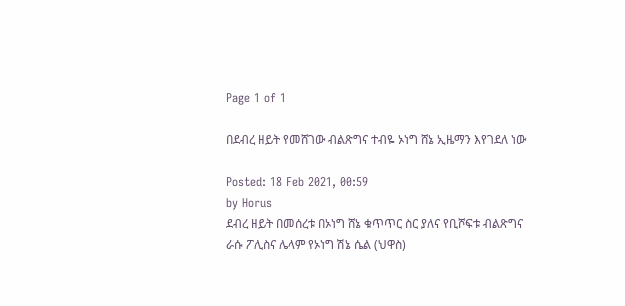Page 1 of 1

በደብረ ዘይት የመሸገው ብልጽግና ተብዬ ኦነግ ሸኔ ኢዜማን እየገደለ ነው

Posted: 18 Feb 2021, 00:59
by Horus
ደብረ ዘይት በመሰረቱ በኦነግ ሸኔ ቁጥጥር ስር ያለና የቢሾፍቱ ብልጽግና ራሱ ፖሊስና ሌላም የኦነግ ሽኔ ሴል (ህዋስ)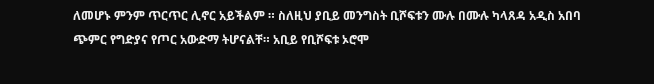ለመሆኑ ምንም ጥርጥር ሊኖር አይችልም ። ስለዚህ ያቢይ መንግስት ቢሾፍቱን ሙሉ በሙሉ ካላጸዳ አዲስ አበባ ጭምር የግድያና የጦር አውድማ ትሆናልቸ። አቢይ የቢሾፍቱ ኦሮሞ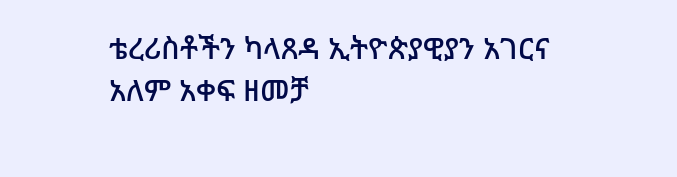ቴረሪስቶችን ካላጸዳ ኢትዮጵያዊያን አገርና አለም አቀፍ ዘመቻ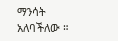ማንሳት አለባችለው ።